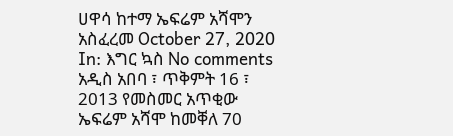ሀዋሳ ከተማ ኤፍሬም አሻሞን አስፈረመ October 27, 2020 In: እግር ኳስ No comments አዲስ አበባ ፣ ጥቅምት 16 ፣ 2013 የመስመር አጥቂው ኤፍሬም አሻሞ ከመቐለ 70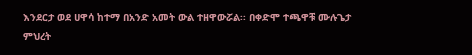እንደርታ ወደ ሀዋሳ ከተማ በአንድ አመት ውል ተዘዋውሯል፡፡ በቀድሞ ተጫዋቹ ሙሉጌታ ምህረት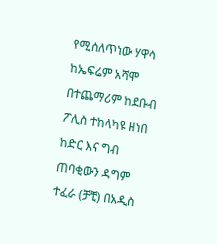የሚሰለጥነው ሃዋሳ ከኤፍሬም አሻሞ በተጨማሪም ከደቡብ ፖሊስ ተከላካዩ ዘነበ ከድር እና ግብ ጠባቂውን ዳግም ተፈራ (ቻቺ) በአዲስ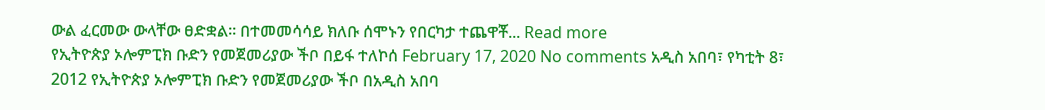ውል ፈርመው ውላቸው ፀድቋል፡፡ በተመመሳሳይ ክለቡ ሰሞኑን የበርካታ ተጨዋቾ... Read more
የኢትዮጵያ ኦሎምፒክ ቡድን የመጀመሪያው ችቦ በይፋ ተለኮሰ February 17, 2020 No comments አዲስ አበባ፣ የካቲት 8፣ 2012 የኢትዮጵያ ኦሎምፒክ ቡድን የመጀመሪያው ችቦ በአዲስ አበባ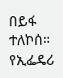በይፋ ተለኮሰ። የኢፌዴሪ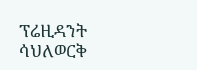ፕሬዚዳንት ሳህለወርቅ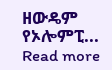ዘውዴም የኦሎምፒ... Read more